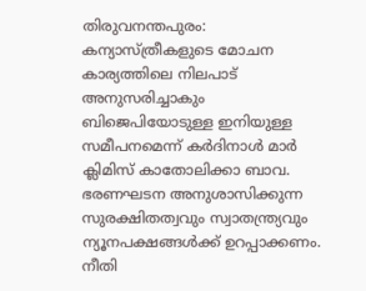തിരുവനന്തപുരം: കന്യാസ്ത്രീകളുടെ മോചന കാര്യത്തിലെ നിലപാട് അനുസരിച്ചാകും ബിജെപിയോടുള്ള ഇനിയുള്ള സമീപനമെന്ന് കർദിനാൾ മാർ ക്ലിമിസ് കാതോലിക്കാ ബാവ. ഭരണഘടന അനുശാസിക്കുന്ന സുരക്ഷിതത്വവും സ്വാതന്ത്ര്യവും ന്യൂനപക്ഷങ്ങൾക്ക് ഉറപ്പാക്കണം. നീതി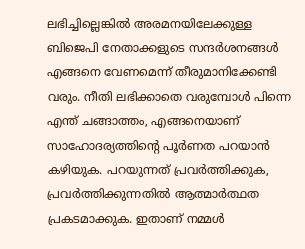ലഭിച്ചില്ലെങ്കിൽ അരമനയിലേക്കുള്ള ബിജെപി നേതാക്കളുടെ സന്ദർശനങ്ങൾ എങ്ങനെ വേണമെന്ന് തീരുമാനിക്കേണ്ടി വരും. നീതി ലഭിക്കാതെ വരുമ്പോൾ പിന്നെ എന്ത് ചങ്ങാത്തം, എങ്ങനെയാണ് സാഹോദര്യത്തിന്റെ പൂർണത പറയാൻ കഴിയുക. പറയുന്നത് പ്രവർത്തിക്കുക, പ്രവർത്തിക്കുന്നതിൽ ആത്മാർത്ഥത പ്രകടമാക്കുക. ഇതാണ് നമ്മൾ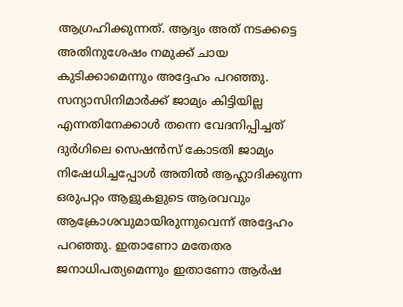ആഗ്രഹിക്കുന്നത്. ആദ്യം അത് നടക്കട്ടെ അതിനുശേഷം നമുക്ക് ചായ കുടിക്കാമെന്നും അദ്ദേഹം പറഞ്ഞു.
സന്യാസിനിമാർക്ക് ജാമ്യം കിട്ടിയില്ല എന്നതിനേക്കാൾ തന്നെ വേദനിപ്പിച്ചത് ദുർഗിലെ സെഷൻസ് കോടതി ജാമ്യം നിഷേധിച്ചപ്പോൾ അതിൽ ആഹ്ലാദിക്കുന്ന ഒരുപറ്റം ആളുകളുടെ ആരവവും ആക്രോശവുമായിരുന്നുവെന്ന് അദ്ദേഹം പറഞ്ഞു. ഇതാണോ മതേതര ജനാധിപത്യമെന്നും ഇതാണോ ആർഷ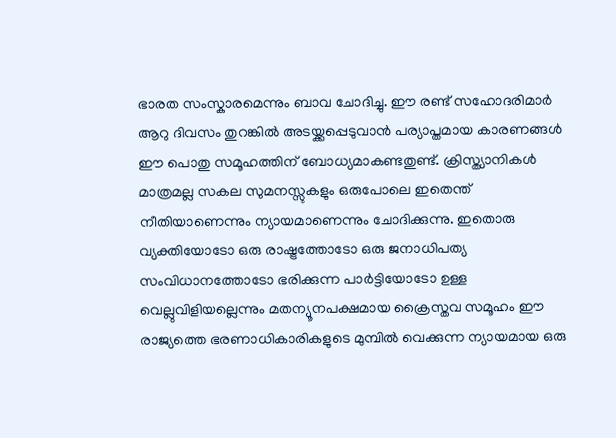ഭാരത സംസ്കാരമെന്നും ബാവ ചോദിച്ചു. ഈ രണ്ട് സഹോദരിമാർ ആറു ദിവസം തുറങ്കിൽ അടയ്ക്കപ്പെടുവാൻ പര്യാപ്തമായ കാരണങ്ങൾ ഈ പൊതു സമൂഹത്തിന് ബോധ്യമാകണ്ടതുണ്ട്. ക്രിസ്ത്യാനികൾ മാത്രമല്ല സകല സുമനസ്സുകളും ഒരുപോലെ ഇതെന്ത് നീതിയാണെന്നും ന്യായമാണെന്നും ചോദിക്കുന്നു. ഇതൊരു വ്യക്തിയോടോ ഒരു രാഷ്ട്രത്തോടോ ഒരു ജനാധിപത്യ സംവിധാനത്തോടോ ഭരിക്കുന്ന പാർട്ടിയോടോ ഉള്ള വെല്ലുവിളിയല്ലെന്നും മതന്യൂനപക്ഷമായ ക്രൈസ്തവ സമൂഹം ഈ രാജ്യത്തെ ഭരണാധികാരികളുടെ മുമ്പിൽ വെക്കുന്ന ന്യായമായ ഒരു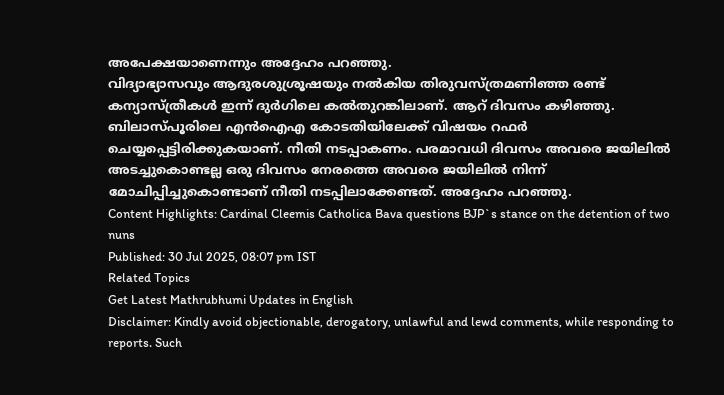അപേക്ഷയാണെന്നും അദ്ദേഹം പറഞ്ഞു.
വിദ്യാഭ്യാസവും ആദുരശുശ്രൂഷയും നൽകിയ തിരുവസ്ത്രമണിഞ്ഞ രണ്ട് കന്യാസ്ത്രീകൾ ഇന്ന് ദുർഗിലെ കൽതുറങ്കിലാണ്. ആറ് ദിവസം കഴിഞ്ഞു. ബിലാസ്പൂരിലെ എൻഐഎ കോടതിയിലേക്ക് വിഷയം റഫർ ചെയ്യപ്പെട്ടിരിക്കുകയാണ്. നീതി നടപ്പാകണം. പരമാവധി ദിവസം അവരെ ജയിലിൽ അടച്ചുകൊണ്ടല്ല ഒരു ദിവസം നേരത്തെ അവരെ ജയിലിൽ നിന്ന് മോചിപ്പിച്ചുകൊണ്ടാണ് നീതി നടപ്പിലാക്കേണ്ടത്. അദ്ദേഹം പറഞ്ഞു.
Content Highlights: Cardinal Cleemis Catholica Bava questions BJP`s stance on the detention of two nuns
Published: 30 Jul 2025, 08:07 pm IST
Related Topics
Get Latest Mathrubhumi Updates in English
Disclaimer: Kindly avoid objectionable, derogatory, unlawful and lewd comments, while responding to reports. Such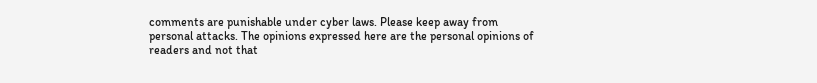comments are punishable under cyber laws. Please keep away from personal attacks. The opinions expressed here are the personal opinions of readers and not that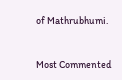of Mathrubhumi.



Most Commented